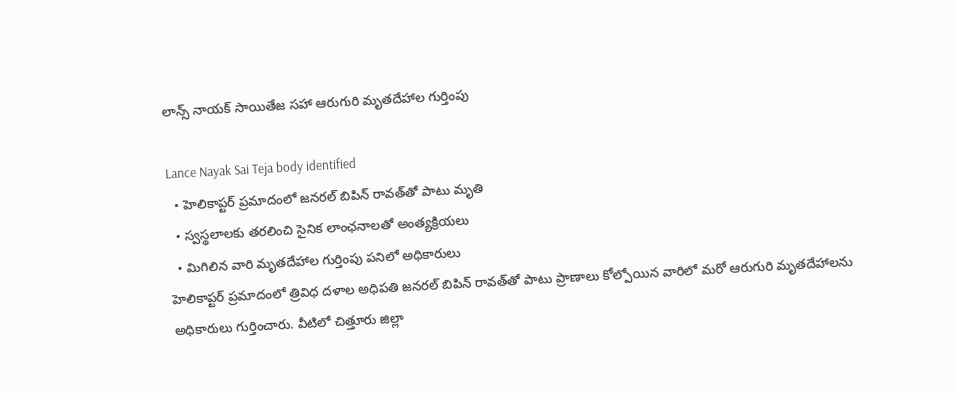లాన్స్ నాయక్ సాయితేజ సహా ఆరుగురి మృతదేహాల గుర్తింపు

Lance Nayak Sai Teja body identified
  • హెలికాప్టర్ ప్రమాదంలో జనరల్ బిపిన్ రావత్‌తో పాటు మృతి
  • స్వస్థలాలకు తరలించి సైనిక లాంఛనాలతో అంత్యక్రియలు
  • మిగిలిన వారి మృతదేహాల గుర్తింపు పనిలో అధికారులు
హెలికాప్టర్ ప్రమాదంలో త్రివిధ దళాల అధిపతి జనరల్ బిపిన్ రావత్‌తో పాటు ప్రాణాలు కోల్పోయిన వారిలో మరో ఆరుగురి మృతదేహాలను అధికారులు గుర్తించారు. వీటిలో చిత్తూరు జిల్లా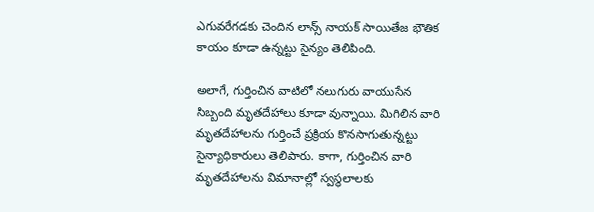ఎగువరేగడకు చెందిన లాన్స్ నాయక్ సాయితేజ భౌతిక కాయం కూడా ఉన్నట్టు సైన్యం తెలిపింది.

అలాగే, గుర్తించిన వాటిలో నలుగురు వాయుసేన సిబ్బంది మృతదేహాలు కూడా వున్నాయి. మిగిలిన వారి మృతదేహాలను గుర్తించే ప్రక్రియ కొనసాగుతున్నట్టు సైన్యాధికారులు తెలిపారు. కాగా, గుర్తించిన వారి మృతదేహాలను విమానాల్లో స్వస్థలాలకు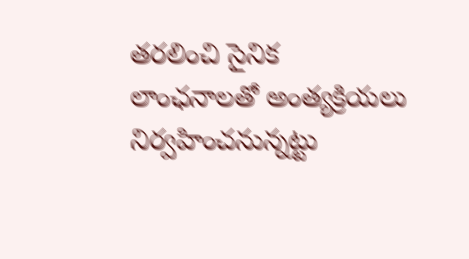తరలించి సైనిక లాంఛనాలతో అంత్యక్రియలు నిర్వహించనున్నట్టు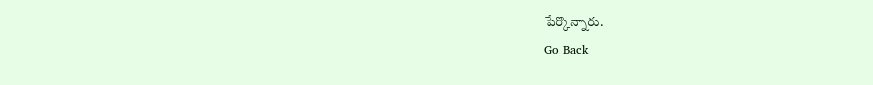పేర్కొన్నారు.
Go Back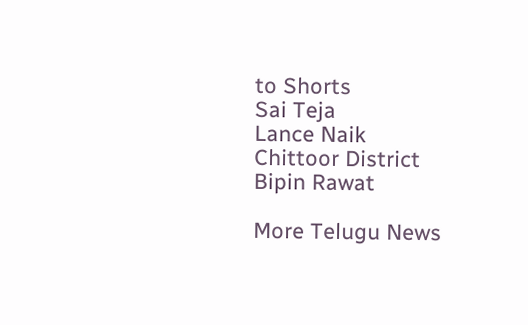to Shorts
Sai Teja
Lance Naik
Chittoor District
Bipin Rawat

More Telugu News